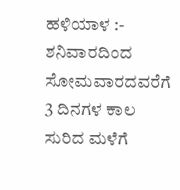ಹಳಿಯಾಳ :- ಶನಿವಾರದಿಂದ ಸೋಮವಾರದವರೆಗೆ 3 ದಿನಗಳ ಕಾಲ ಸುರಿದ ಮಳೆಗೆ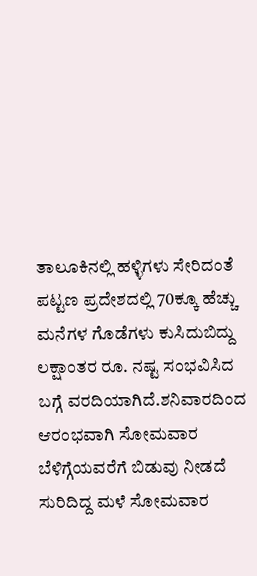ತಾಲೂಕಿನಲ್ಲಿ ಹಳ್ಳಿಗಳು ಸೇರಿದಂತೆ ಪಟ್ಟಣ ಪ್ರದೇಶದಲ್ಲಿ 70ಕ್ಕೂ ಹೆಚ್ಚು ಮನೆಗಳ ಗೊಡೆಗಳು ಕುಸಿದುಬಿದ್ದು ಲಕ್ಷಾಂತರ ರೂ. ನಷ್ಟ ಸಂಭವಿಸಿದ ಬಗ್ಗೆ ವರದಿಯಾಗಿದೆ.ಶನಿವಾರದಿಂದ ಆರಂಭವಾಗಿ ಸೋಮವಾರ ಬೆಳಿಗ್ಗೆಯವರೆಗೆ ಬಿಡುವು ನೀಡದೆ ಸುರಿದಿದ್ದ ಮಳೆ ಸೋಮವಾರ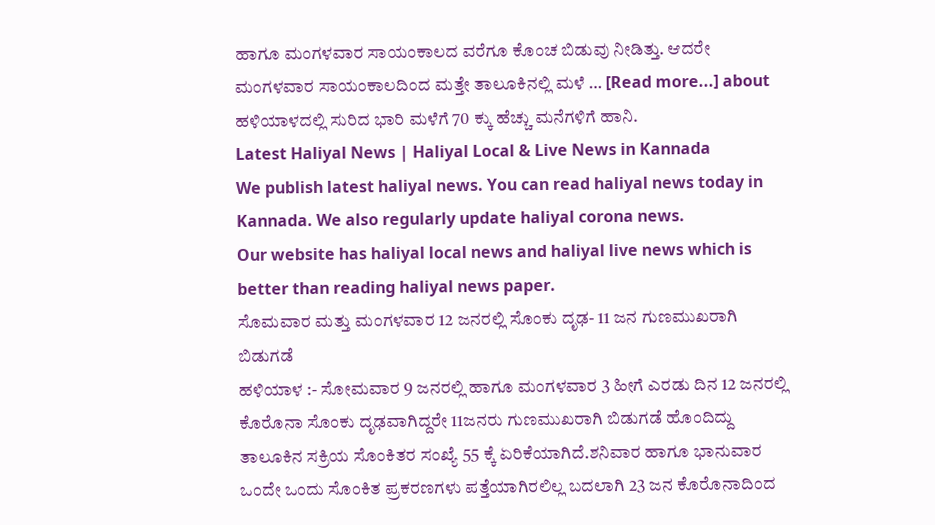ಹಾಗೂ ಮಂಗಳವಾರ ಸಾಯಂಕಾಲದ ವರೆಗೂ ಕೊಂಚ ಬಿಡುವು ನೀಡಿತ್ತು. ಆದರೇ ಮಂಗಳವಾರ ಸಾಯಂಕಾಲದಿಂದ ಮತ್ತೇ ತಾಲೂಕಿನಲ್ಲಿ ಮಳೆ … [Read more...] about ಹಳಿಯಾಳದಲ್ಲಿ ಸುರಿದ ಭಾರಿ ಮಳೆಗೆ 70 ಕ್ಕು ಹೆಚ್ಚು ಮನೆಗಳಿಗೆ ಹಾನಿ.
Latest Haliyal News | Haliyal Local & Live News in Kannada
We publish latest haliyal news. You can read haliyal news today in Kannada. We also regularly update haliyal corona news.
Our website has haliyal local news and haliyal live news which is better than reading haliyal news paper.
ಸೊಮವಾರ ಮತ್ತು ಮಂಗಳವಾರ 12 ಜನರಲ್ಲಿ ಸೊಂಕು ದೃಢ- 11 ಜನ ಗುಣಮುಖರಾಗಿ ಬಿಡುಗಡೆ
ಹಳಿಯಾಳ :- ಸೋಮವಾರ 9 ಜನರಲ್ಲಿ ಹಾಗೂ ಮಂಗಳವಾರ 3 ಹೀಗೆ ಎರಡು ದಿನ 12 ಜನರಲ್ಲಿ ಕೊರೊನಾ ಸೊಂಕು ದೃಢವಾಗಿದ್ದರೇ 11ಜನರು ಗುಣಮುಖರಾಗಿ ಬಿಡುಗಡೆ ಹೊಂದಿದ್ದು ತಾಲೂಕಿನ ಸಕ್ರಿಯ ಸೊಂಕಿತರ ಸಂಖ್ಯೆ 55 ಕ್ಕೆ ಏರಿಕೆಯಾಗಿದೆ.ಶನಿವಾರ ಹಾಗೂ ಭಾನುವಾರ ಒಂದೇ ಒಂದು ಸೊಂಕಿತ ಪ್ರಕರಣಗಳು ಪತ್ತೆಯಾಗಿರಲಿಲ್ಲ ಬದಲಾಗಿ 23 ಜನ ಕೊರೊನಾದಿಂದ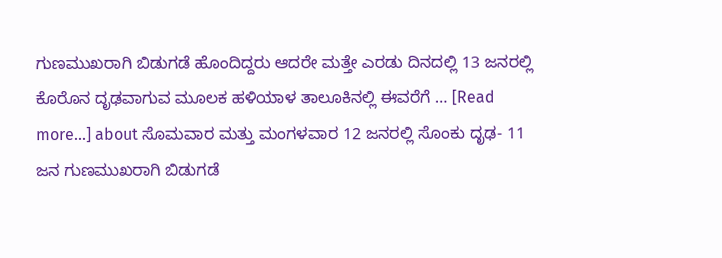ಗುಣಮುಖರಾಗಿ ಬಿಡುಗಡೆ ಹೊಂದಿದ್ದರು ಆದರೇ ಮತ್ತೇ ಎರಡು ದಿನದಲ್ಲಿ 13 ಜನರಲ್ಲಿ ಕೊರೊನ ದೃಢವಾಗುವ ಮೂಲಕ ಹಳಿಯಾಳ ತಾಲೂಕಿನಲ್ಲಿ ಈವರೆಗೆ … [Read more...] about ಸೊಮವಾರ ಮತ್ತು ಮಂಗಳವಾರ 12 ಜನರಲ್ಲಿ ಸೊಂಕು ದೃಢ- 11 ಜನ ಗುಣಮುಖರಾಗಿ ಬಿಡುಗಡೆ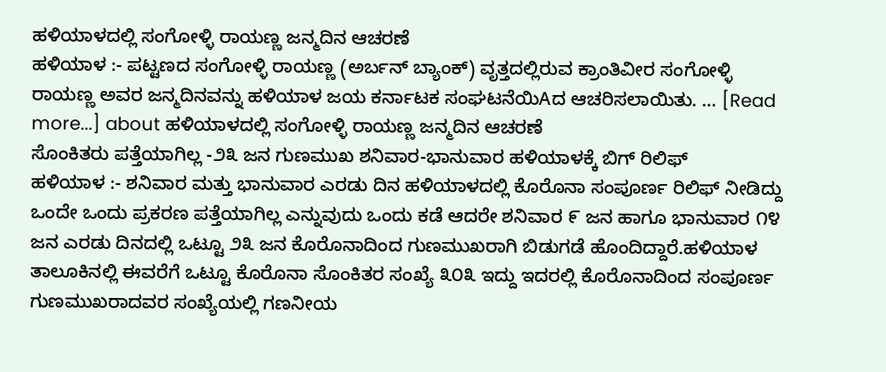ಹಳಿಯಾಳದಲ್ಲಿ ಸಂಗೋಳ್ಳಿ ರಾಯಣ್ಣ ಜನ್ಮದಿನ ಆಚರಣೆ
ಹಳಿಯಾಳ :- ಪಟ್ಟಣದ ಸಂಗೋಳ್ಳಿ ರಾಯಣ್ಣ (ಅರ್ಬನ್ ಬ್ಯಾಂಕ್) ವೃತ್ತದಲ್ಲಿರುವ ಕ್ರಾಂತಿವೀರ ಸಂಗೋಳ್ಳಿ ರಾಯಣ್ಣ ಅವರ ಜನ್ಮದಿನವನ್ನು ಹಳಿಯಾಳ ಜಯ ಕರ್ನಾಟಕ ಸಂಘಟನೆಯಿAದ ಆಚರಿಸಲಾಯಿತು. … [Read more...] about ಹಳಿಯಾಳದಲ್ಲಿ ಸಂಗೋಳ್ಳಿ ರಾಯಣ್ಣ ಜನ್ಮದಿನ ಆಚರಣೆ
ಸೊಂಕಿತರು ಪತ್ತೆಯಾಗಿಲ್ಲ -೨೩ ಜನ ಗುಣಮುಖ ಶನಿವಾರ-ಭಾನುವಾರ ಹಳಿಯಾಳಕ್ಕೆ ಬಿಗ್ ರಿಲಿಫ್
ಹಳಿಯಾಳ :- ಶನಿವಾರ ಮತ್ತು ಭಾನುವಾರ ಎರಡು ದಿನ ಹಳಿಯಾಳದಲ್ಲಿ ಕೊರೊನಾ ಸಂಪೂರ್ಣ ರಿಲಿಫ್ ನೀಡಿದ್ದು ಒಂದೇ ಒಂದು ಪ್ರಕರಣ ಪತ್ತೆಯಾಗಿಲ್ಲ ಎನ್ನುವುದು ಒಂದು ಕಡೆ ಆದರೇ ಶನಿವಾರ ೯ ಜನ ಹಾಗೂ ಭಾನುವಾರ ೧೪ ಜನ ಎರಡು ದಿನದಲ್ಲಿ ಒಟ್ಟೂ ೨೩ ಜನ ಕೊರೊನಾದಿಂದ ಗುಣಮುಖರಾಗಿ ಬಿಡುಗಡೆ ಹೊಂದಿದ್ದಾರೆ.ಹಳಿಯಾಳ ತಾಲೂಕಿನಲ್ಲಿ ಈವರೆಗೆ ಒಟ್ಟೂ ಕೊರೊನಾ ಸೊಂಕಿತರ ಸಂಖ್ಯೆ ೩೦೩ ಇದ್ದು ಇದರಲ್ಲಿ ಕೊರೊನಾದಿಂದ ಸಂಪೂರ್ಣ ಗುಣಮುಖರಾದವರ ಸಂಖ್ಯೆಯಲ್ಲಿ ಗಣನೀಯ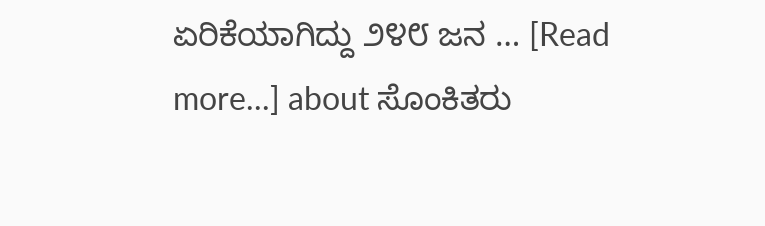ಏರಿಕೆಯಾಗಿದ್ದು ೨೪೮ ಜನ … [Read more...] about ಸೊಂಕಿತರು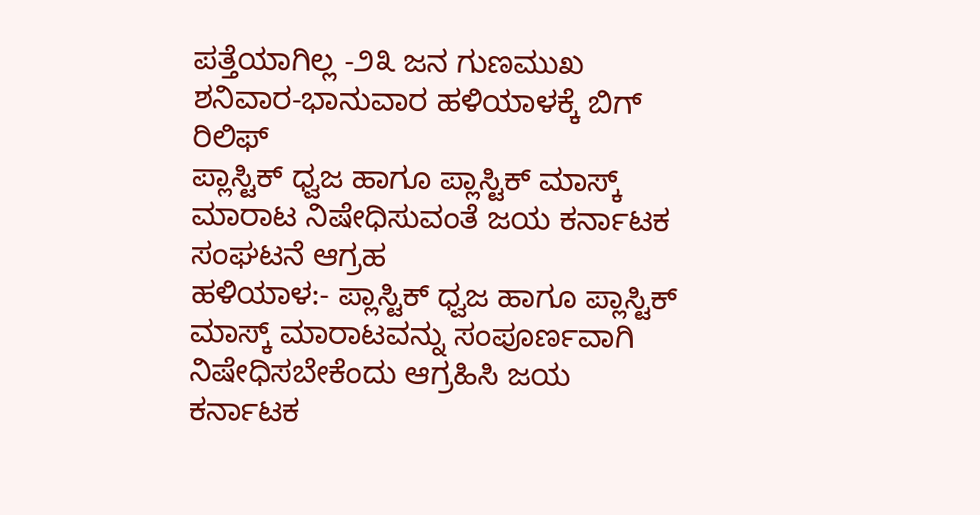ಪತ್ತೆಯಾಗಿಲ್ಲ -೨೩ ಜನ ಗುಣಮುಖ ಶನಿವಾರ-ಭಾನುವಾರ ಹಳಿಯಾಳಕ್ಕೆ ಬಿಗ್ ರಿಲಿಫ್
ಪ್ಲಾಸ್ಟಿಕ್ ಧ್ವಜ ಹಾಗೂ ಪ್ಲಾಸ್ಟಿಕ್ ಮಾಸ್ಕ್ ಮಾರಾಟ ನಿಷೇಧಿಸುವಂತೆ ಜಯ ಕರ್ನಾಟಕ ಸಂಘಟನೆ ಆಗ್ರಹ
ಹಳಿಯಾಳ:- ಪ್ಲಾಸ್ಟಿಕ್ ಧ್ವಜ ಹಾಗೂ ಪ್ಲಾಸ್ಟಿಕ್ ಮಾಸ್ಕ್ ಮಾರಾಟವನ್ನು ಸಂಪೂರ್ಣವಾಗಿ ನಿಷೇಧಿಸಬೇಕೆಂದು ಆಗ್ರಹಿಸಿ ಜಯ ಕರ್ನಾಟಕ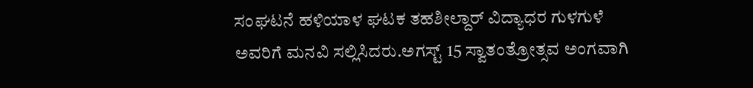ಸಂಘಟನೆ ಹಳಿಯಾಳ ಘಟಕ ತಹಶೀಲ್ದಾರ್ ವಿದ್ಯಾಧರ ಗುಳಗುಳೆ ಅವರಿಗೆ ಮನವಿ ಸಲ್ಲಿಸಿದರು.ಅಗಸ್ಟ್ 15 ಸ್ವಾತಂತ್ರೋತ್ಸವ ಅಂಗವಾಗಿ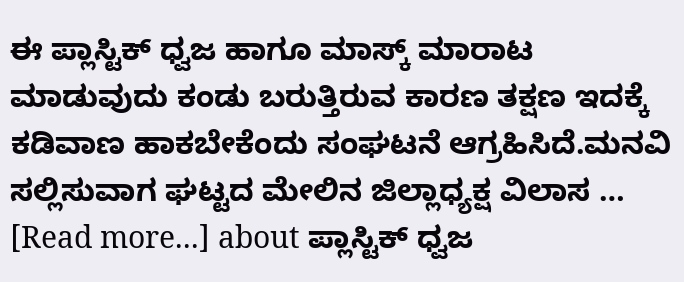ಈ ಪ್ಲಾಸ್ಟಿಕ್ ಧ್ವಜ ಹಾಗೂ ಮಾಸ್ಕ್ ಮಾರಾಟ ಮಾಡುವುದು ಕಂಡು ಬರುತ್ತಿರುವ ಕಾರಣ ತಕ್ಷಣ ಇದಕ್ಕೆ ಕಡಿವಾಣ ಹಾಕಬೇಕೆಂದು ಸಂಘಟನೆ ಆಗ್ರಹಿಸಿದೆ.ಮನವಿ ಸಲ್ಲಿಸುವಾಗ ಘಟ್ಟದ ಮೇಲಿನ ಜಿಲ್ಲಾಧ್ಯಕ್ಷ ವಿಲಾಸ … [Read more...] about ಪ್ಲಾಸ್ಟಿಕ್ ಧ್ವಜ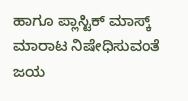ಹಾಗೂ ಪ್ಲಾಸ್ಟಿಕ್ ಮಾಸ್ಕ್ ಮಾರಾಟ ನಿಷೇಧಿಸುವಂತೆ ಜಯ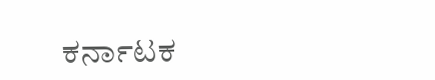ಕರ್ನಾಟಕ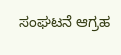ಸಂಘಟನೆ ಆಗ್ರಹ